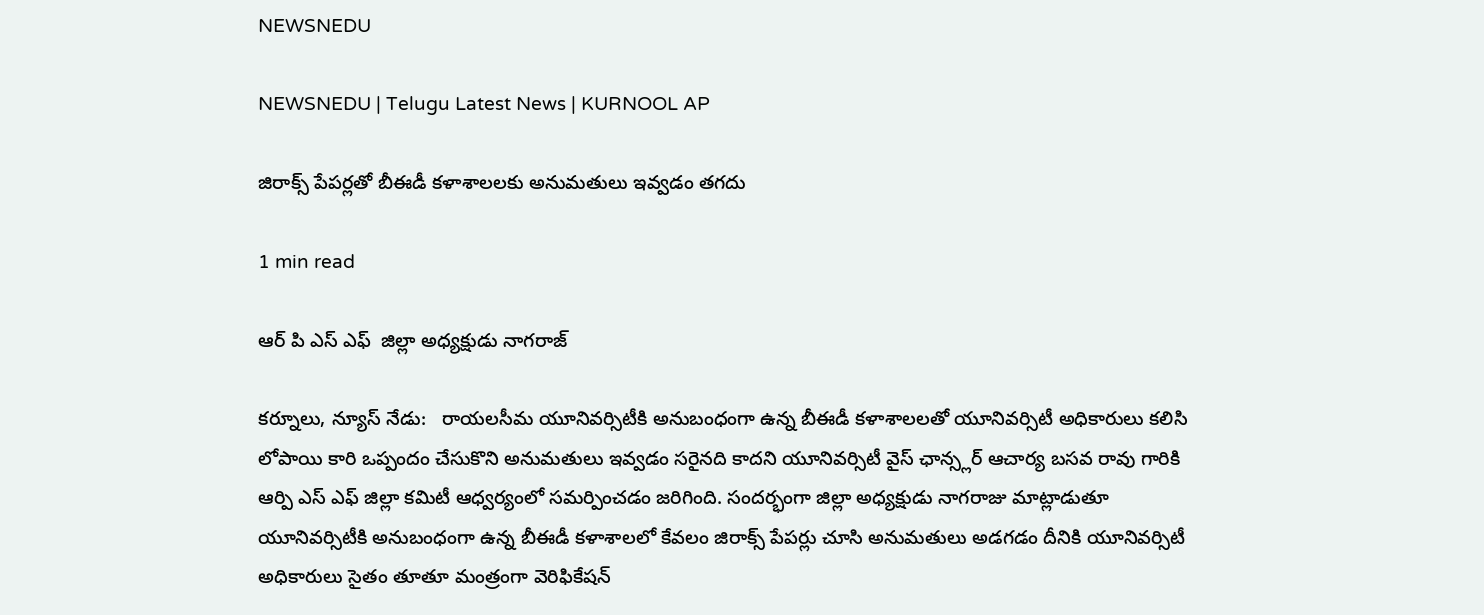NEWSNEDU

NEWSNEDU | Telugu Latest News | KURNOOL AP

జిరాక్స్ పేపర్లతో బీఈడీ కళాశాలలకు అనుమతులు ఇవ్వడం తగదు

1 min read

ఆర్ పి ఎస్ ఎఫ్  జిల్లా అధ్యక్షుడు నాగరాజ్

కర్నూలు, న్యూస్ నేడు:   రాయలసీమ యూనివర్సిటీకి అనుబంధంగా ఉన్న బీఈడీ కళాశాలలతో యూనివర్సిటీ అధికారులు కలిసి లోపాయి కారి ఒప్పందం చేసుకొని అనుమతులు ఇవ్వడం సరైనది కాదని యూనివర్సిటీ వైస్ ఛాన్స్లర్ ఆచార్య బసవ రావు గారికి ఆర్పి ఎస్ ఎఫ్ జిల్లా కమిటీ ఆధ్వర్యంలో సమర్పించడం జరిగింది. సందర్భంగా జిల్లా అధ్యక్షుడు నాగరాజు మాట్లాడుతూ యూనివర్సిటీకి అనుబంధంగా ఉన్న బీఈడీ కళాశాలలో కేవలం జిరాక్స్ పేపర్లు చూసి అనుమతులు అడగడం దీనికి యూనివర్సిటీ అధికారులు సైతం తూతూ మంత్రంగా వెరిఫికేషన్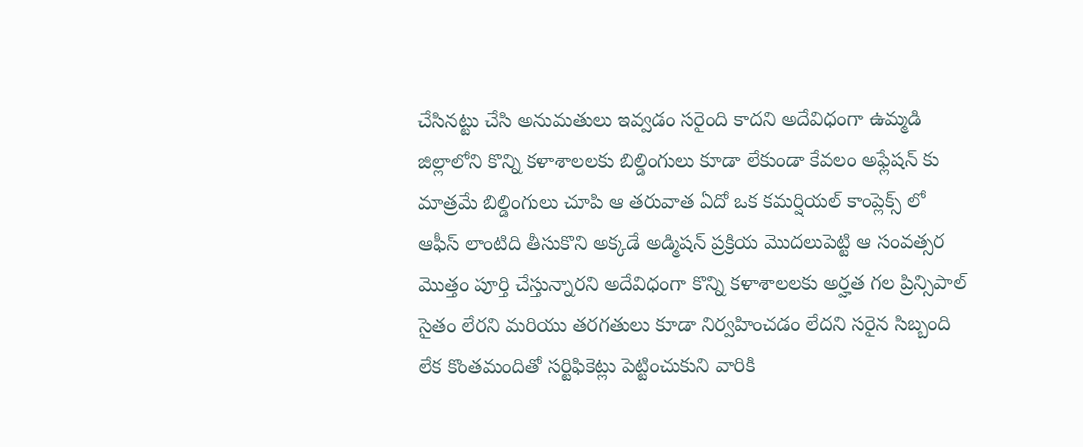చేసినట్టు చేసి అనుమతులు ఇవ్వడం సరైంది కాదని అదేవిధంగా ఉమ్మడి జిల్లాలోని కొన్ని కళాశాలలకు బిల్డింగులు కూడా లేకుండా కేవలం అఫ్లేషన్ కు మాత్రమే బిల్డింగులు చూపి ఆ తరువాత ఏదో ఒక కమర్షియల్ కాంప్లెక్స్ లో ఆఫీస్ లాంటిది తీసుకొని అక్కడే అడ్మిషన్ ప్రక్రియ మొదలుపెట్టి ఆ సంవత్సర మొత్తం పూర్తి చేస్తున్నారని అదేవిధంగా కొన్ని కళాశాలలకు అర్హత గల ప్రిన్సిపాల్ సైతం లేరని మరియు తరగతులు కూడా నిర్వహించడం లేదని సరైన సిబ్బంది లేక కొంతమందితో సర్టిఫికెట్లు పెట్టించుకుని వారికి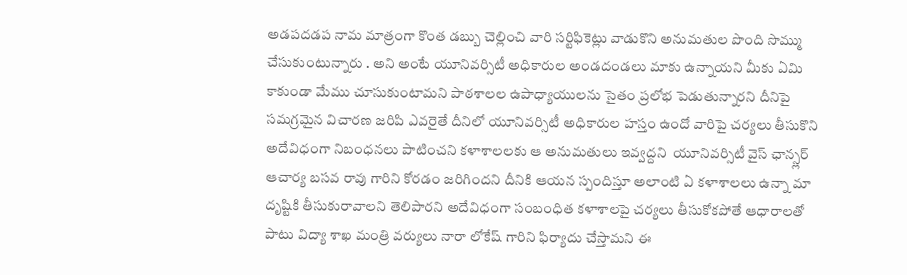అడపదడప నామ మాత్రంగా కొంత డబ్బు చెల్లించి వారి సర్టిఫికెట్లు వాడుకొని అనుమతుల పొంది సొమ్ము చేసుకుంటున్నారు . అని అంటే యూనివర్సిటీ అధికారుల అండదండలు మాకు ఉన్నాయని మీకు ఏమి కాకుండా మేము చూసుకుంటామని పాఠశాలల ఉపాధ్యాయులను సైతం ప్రలోభ పెడుతున్నారని దీనిపై సమగ్రమైన విచారణ జరిపి ఎవరైతే దీనిలో యూనివర్సిటీ అధికారుల హస్తం ఉందో వారిపై చర్యలు తీసుకొని అదేవిధంగా నిబంధనలు పాటించని కళాశాలలకు ఆ అనుమతులు ఇవ్వద్దని  యూనివర్సిటీ వైస్ ఛాన్స్లర్ ఆచార్య బసవ రావు గారిని కోరడం జరిగిందని దీనికి ఆయన స్పందిస్తూ అలాంటి ఏ కళాశాలలు ఉన్నా మా దృష్టికి తీసుకురావాలని తెలిపారని అదేవిధంగా సంబంధిత కళాశాలపై చర్యలు తీసుకోకపోతే ఆధారాలతో పాటు విద్యా శాఖ మంత్రి వర్యులు నారా లోకేష్ గారిని ఫిర్యాదు చేస్తామని ఈ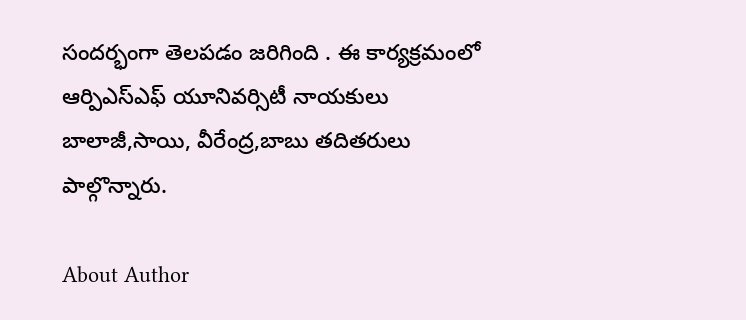సందర్భంగా తెలపడం జరిగింది . ఈ కార్యక్రమంలో ఆర్పిఎస్ఎఫ్ యూనివర్సిటీ నాయకులు బాలాజీ,సాయి, వీరేంద్ర,బాబు తదితరులు పాల్గొన్నారు.

About Author